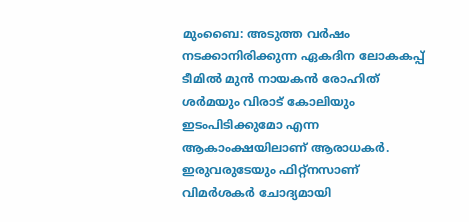മുംബൈ: അടുത്ത വര്‍ഷം നടക്കാനിരിക്കുന്ന ഏകദിന ലോകകപ്പ് ടീമില്‍ മുന്‍ നായകന്‍ രോഹിത് ശര്‍മയും വിരാട് കോലിയും ഇടംപിടിക്കുമോ എന്ന ആകാംക്ഷയിലാണ് ആരാധകര്‍. ഇരുവരുടേയും ഫിറ്റ്‌നസാണ് വിമര്‍ശകര്‍ ചോദ്യമായി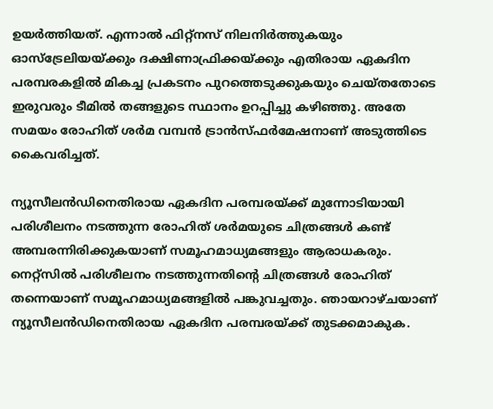ഉയര്‍ത്തിയത്. എന്നാല്‍ ഫിറ്റ്‌നസ് നിലനിര്‍ത്തുകയും ഓസ്‌ട്രേലിയയ്ക്കും ദക്ഷിണാഫ്രിക്കയ്ക്കും എതിരായ ഏകദിന പരമ്പരകളില്‍ മികച്ച പ്രകടനം പുറത്തെടുക്കുകയും ചെയ്തതോടെ ഇരുവരും ടീമില്‍ തങ്ങളുടെ സ്ഥാനം ഉറപ്പിച്ചു കഴിഞ്ഞു. അതേ സമയം രോഹിത് ശര്‍മ വമ്പന്‍ ട്രാന്‍സ്ഫര്‍മേഷനാണ് അടുത്തിടെ കൈവരിച്ചത്.

ന്യൂസീലന്‍ഡിനെതിരായ ഏകദിന പരമ്പരയ്ക്ക് മുന്നോടിയായി പരിശീലനം നടത്തുന്ന രോഹിത് ശര്‍മയുടെ ചിത്രങ്ങള്‍ കണ്ട് അമ്പരന്നിരിക്കുകയാണ് സമൂഹമാധ്യമങ്ങളും ആരാധകരും. നെറ്റ്‌സില്‍ പരിശീലനം നടത്തുന്നതിന്റെ ചിത്രങ്ങള്‍ രോഹിത് തന്നെയാണ് സമൂഹമാധ്യമങ്ങളില്‍ പങ്കുവച്ചതും. ഞായറാഴ്ചയാണ് ന്യൂസീലന്‍ഡിനെതിരായ ഏകദിന പരമ്പരയ്ക്ക് തുടക്കമാകുക.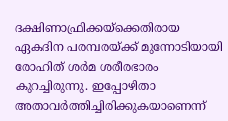ദക്ഷിണാഫ്രിക്കയ്‌ക്കെതിരായ ഏകദിന പരമ്പരയ്ക്ക് മുന്നോടിയായി രോഹിത് ശര്‍മ ശരീരഭാരം കുറച്ചിരുന്നു. ഇപ്പോഴിതാ അതാവര്‍ത്തിച്ചിരിക്കുകയാണെന്ന്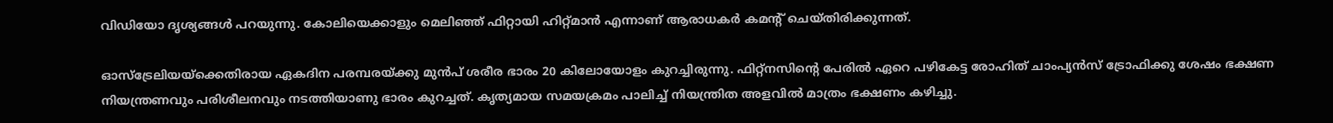വിഡിയോ ദൃശ്യങ്ങള്‍ പറയുന്നു. കോലിയെക്കാളും മെലിഞ്ഞ് ഫിറ്റായി ഹിറ്റ്മാന്‍ എന്നാണ് ആരാധകര്‍ കമന്റ് ചെയ്തിരിക്കുന്നത്.

ഓസ്‌ട്രേലിയയ്‌ക്കെതിരായ ഏകദിന പരമ്പരയ്ക്കു മുന്‍പ് ശരീര ഭാരം 20 കിലോയോളം കുറച്ചിരുന്നു. ഫിറ്റ്‌നസിന്റെ പേരില്‍ ഏറെ പഴികേട്ട രോഹിത് ചാംപ്യന്‍സ് ട്രോഫിക്കു ശേഷം ഭക്ഷണ നിയന്ത്രണവും പരിശീലനവും നടത്തിയാണു ഭാരം കുറച്ചത്. കൃത്യമായ സമയക്രമം പാലിച്ച് നിയന്ത്രിത അളവില്‍ മാത്രം ഭക്ഷണം കഴിച്ചു.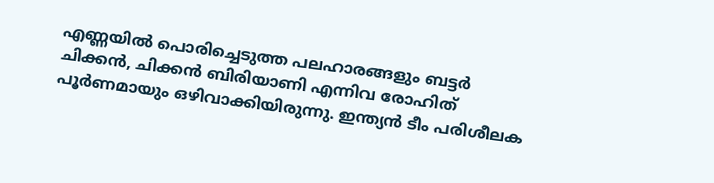എണ്ണയില്‍ പൊരിച്ചെടുത്ത പലഹാരങ്ങളും ബട്ടര്‍ ചിക്കന്‍, ചിക്കന്‍ ബിരിയാണി എന്നിവ രോഹിത് പൂര്‍ണമായും ഒഴിവാക്കിയിരുന്നു. ഇന്ത്യന്‍ ടീം പരിശീലക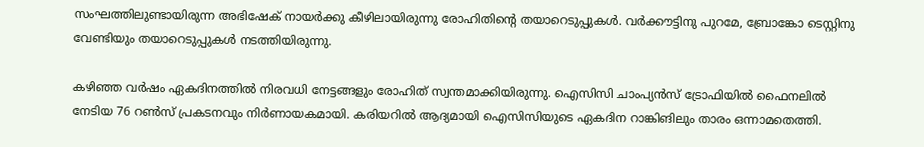സംഘത്തിലുണ്ടായിരുന്ന അഭിഷേക് നായര്‍ക്കു കീഴിലായിരുന്നു രോഹിതിന്റെ തയാറെടുപ്പുകള്‍. വര്‍ക്കൗട്ടിനു പുറമേ, ബ്രോങ്കോ ടെസ്റ്റിനു വേണ്ടിയും തയാറെടുപ്പുകള്‍ നടത്തിയിരുന്നു.

കഴിഞ്ഞ വര്‍ഷം ഏകദിനത്തില്‍ നിരവധി നേട്ടങ്ങളും രോഹിത് സ്വന്തമാക്കിയിരുന്നു. ഐസിസി ചാംപ്യന്‍സ് ട്രോഫിയില്‍ ഫൈനലില്‍ നേടിയ 76 റണ്‍സ് പ്രകടനവും നിര്‍ണായകമായി. കരിയറില്‍ ആദ്യമായി ഐസിസിയുടെ ഏകദിന റാങ്കിങിലും താരം ഒന്നാമതെത്തി.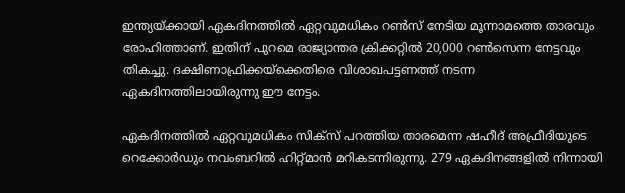ഇന്ത്യയ്ക്കായി ഏകദിനത്തില്‍ ഏറ്റവുമധികം റണ്‍സ് നേടിയ മൂന്നാമത്തെ താരവും രോഹിത്താണ്. ഇതിന് പുറമെ രാജ്യാന്തര ക്രിക്കറ്റില്‍ 20,000 റണ്‍സെന്ന നേട്ടവും തികച്ചു. ദക്ഷിണാഫ്രിക്കയ്‌ക്കെതിരെ വിശാഖപട്ടണത്ത് നടന്ന ഏകദിനത്തിലായിരുന്നു ഈ നേട്ടം.

ഏകദിനത്തില്‍ ഏറ്റവുമധികം സിക്‌സ് പറത്തിയ താരമെന്ന ഷഹീദ് അഫ്രീദിയുടെ റെക്കോര്‍ഡും നവംബറില്‍ ഹിറ്റ്മാന്‍ മറികടന്നിരുന്നു. 279 ഏകദിനങ്ങളില്‍ നിന്നായി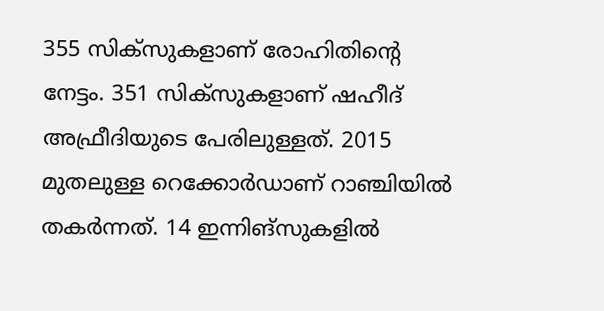355 സിക്‌സുകളാണ് രോഹിതിന്റെ നേട്ടം. 351 സിക്‌സുകളാണ് ഷഹീദ് അഫ്രീദിയുടെ പേരിലുള്ളത്. 2015 മുതലുള്ള റെക്കോര്‍ഡാണ് റാഞ്ചിയില്‍ തകര്‍ന്നത്. 14 ഇന്നിങ്‌സുകളില്‍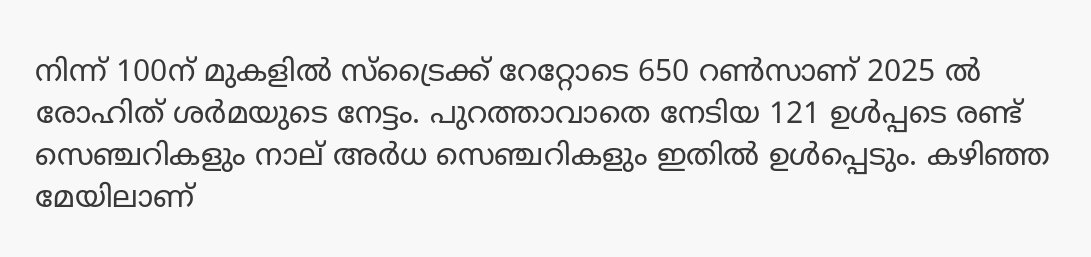നിന്ന് 100ന് മുകളില്‍ സ്‌ട്രൈക്ക് റേറ്റോടെ 650 റണ്‍സാണ് 2025 ല്‍ രോഹിത് ശര്‍മയുടെ നേട്ടം. പുറത്താവാതെ നേടിയ 121 ഉള്‍പ്പടെ രണ്ട് സെഞ്ചറികളും നാല് അര്‍ധ സെഞ്ചറികളും ഇതില്‍ ഉള്‍പ്പെടും. കഴിഞ്ഞ മേയിലാണ്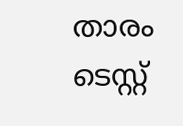താരം ടെസ്റ്റ്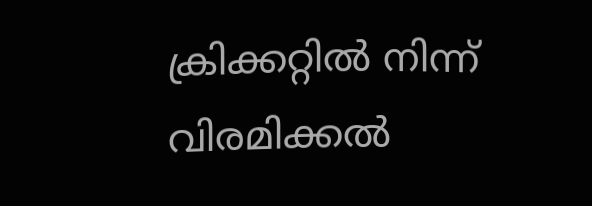ക്രിക്കറ്റില്‍ നിന്ന് വിരമിക്കല്‍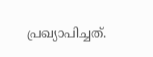പ്രഖ്യാപിച്ചത്.